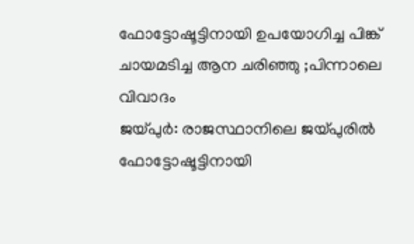ഫോട്ടോഷൂട്ടിനായി ഉപയോഗിച്ച പിങ്ക് ചായമടിച്ച ആന ചരിഞ്ഞു ;പിന്നാലെ വിവാദം
ജയ്പുർ: രാജസ്ഥാനിലെ ജയ്പുരിൽ ഫോട്ടോഷൂട്ടിനായി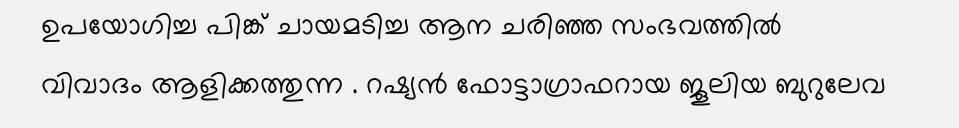ഉപയോഗിച്ച പിങ്ക് ചായമടിച്ച ആന ചരിഞ്ഞ സംഭവത്തിൽ വിവാദം ആളിക്കത്തുന്ന . റഷ്യൻ ഫോട്ടാഗ്രാഫറായ ജൂലിയ ബുറുലേവ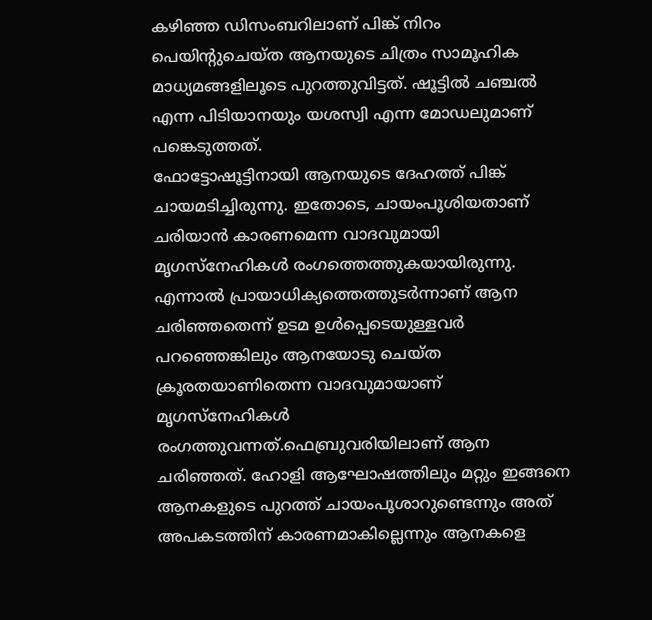കഴിഞ്ഞ ഡിസംബറിലാണ് പിങ്ക് നിറം പെയിന്റുചെയ്ത ആനയുടെ ചിത്രം സാമൂഹിക മാധ്യമങ്ങളിലൂടെ പുറത്തുവിട്ടത്. ഷൂട്ടിൽ ചഞ്ചൽ എന്ന പിടിയാനയും യശസ്വി എന്ന മോഡലുമാണ് പങ്കെടുത്തത്.
ഫോട്ടോഷൂട്ടിനായി ആനയുടെ ദേഹത്ത് പിങ്ക് ചായമടിച്ചിരുന്നു. ഇതോടെ, ചായംപൂശിയതാണ് ചരിയാൻ കാരണമെന്ന വാദവുമായി മൃഗസ്നേഹികൾ രംഗത്തെത്തുകയായിരുന്നു. എന്നാൽ പ്രായാധിക്യത്തെത്തുടർന്നാണ് ആന ചരിഞ്ഞതെന്ന് ഉടമ ഉൾപ്പെടെയുള്ളവർ പറഞ്ഞെങ്കിലും ആനയോടു ചെയ്ത ക്രൂരതയാണിതെന്ന വാദവുമായാണ് മൃഗസ്നേഹികൾ രംഗത്തുവന്നത്.ഫെബ്രുവരിയിലാണ് ആന ചരിഞ്ഞത്. ഹോളി ആഘോഷത്തിലും മറ്റും ഇങ്ങനെ ആനകളുടെ പുറത്ത് ചായംപൂശാറുണ്ടെന്നും അത് അപകടത്തിന് കാരണമാകില്ലെന്നും ആനകളെ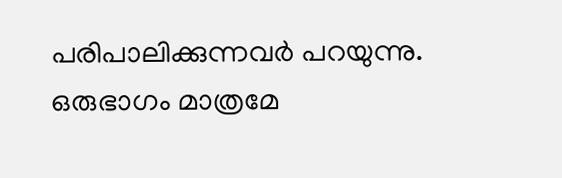പരിപാലിക്കുന്നവർ പറയുന്നു.
ഒരുഭാഗം മാത്രമേ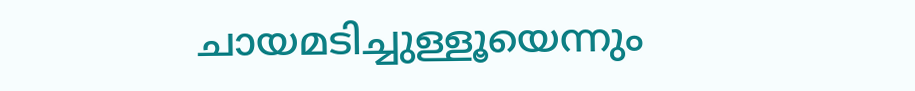ചായമടിച്ചുള്ളൂയെന്നും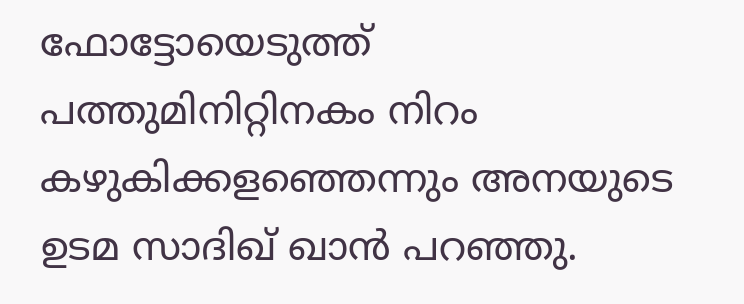ഫോട്ടോയെടുത്ത് പത്തുമിനിറ്റിനകം നിറം കഴുകിക്കളഞ്ഞെന്നും അനയുടെ ഉടമ സാദിഖ് ഖാൻ പറഞ്ഞു.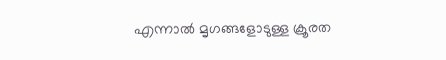എന്നാൽ മൃഗങ്ങളോടുള്ള ക്രൂരത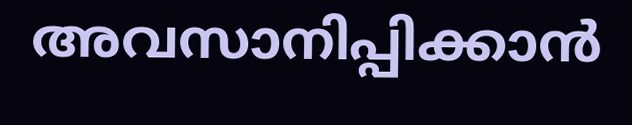അവസാനിപ്പിക്കാൻ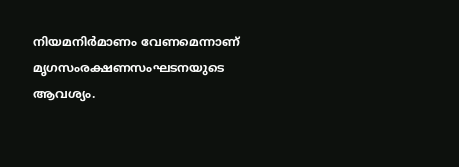നിയമനിർമാണം വേണമെന്നാണ് മൃഗസംരക്ഷണസംഘടനയുടെ ആവശ്യം.